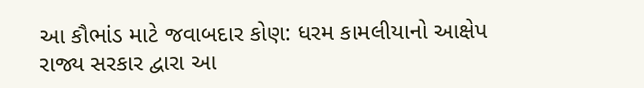આ કૌભાંડ માટે જવાબદાર કોણ: ધરમ કામલીયાનો આક્ષેપ
રાજ્ય સરકાર દ્વારા આ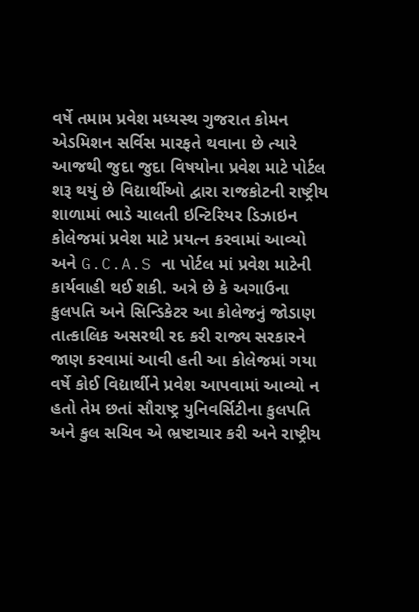વર્ષે તમામ પ્રવેશ મધ્યસ્થ ગુજરાત કોમન એડમિશન સર્વિસ મારફતે થવાના છે ત્યારે આજથી જુદા જુદા વિષયોના પ્રવેશ માટે પોર્ટલ શરૂ થયું છે વિદ્યાર્થીઓ દ્વારા રાજકોટની રાષ્ટ્રીય શાળામાં ભાડે ચાલતી ઇન્ટિરિયર ડિઝાઇન કોલેજમાં પ્રવેશ માટે પ્રયત્ન કરવામાં આવ્યો અને G.C.A.S ના પોર્ટલ માં પ્રવેશ માટેની કાર્યવાહી થઈ શકી. અત્રે છે કે અગાઉના કુલપતિ અને સિન્ડિકેટર આ કોલેજનું જોડાણ તાત્કાલિક અસરથી રદ કરી રાજ્ય સરકારને જાણ કરવામાં આવી હતી આ કોલેજમાં ગયા વર્ષે કોઈ વિદ્યાર્થીને પ્રવેશ આપવામાં આવ્યો ન હતો તેમ છતાં સૌરાષ્ટ્ર યુનિવર્સિટીના કુલપતિ અને કુલ સચિવ એ ભ્રષ્ટાચાર કરી અને રાષ્ટ્રીય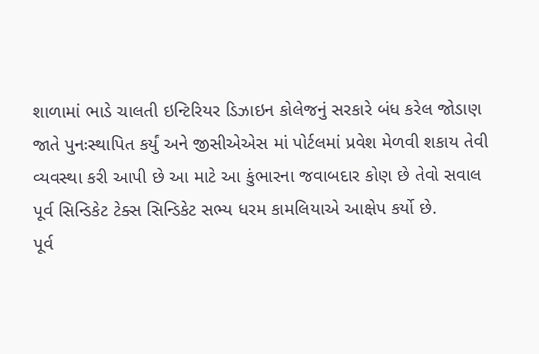શાળામાં ભાડે ચાલતી ઇન્ટિરિયર ડિઝાઇન કોલેજનું સરકારે બંધ કરેલ જોડાણ જાતે પુનઃસ્થાપિત કર્યું અને જીસીએએસ માં પોર્ટલમાં પ્રવેશ મેળવી શકાય તેવી વ્યવસ્થા કરી આપી છે આ માટે આ કુંભારના જવાબદાર કોણ છે તેવો સવાલ પૂર્વ સિન્ડિકેટ ટેક્સ સિન્ડિકેટ સભ્ય ધરમ કામલિયાએ આક્ષેપ કર્યો છે.
પૂર્વ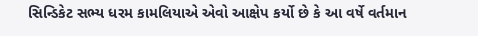સિન્ડિકેટ સભ્ય ધરમ કામલિયાએ એવો આક્ષેપ કર્યો છે કે આ વર્ષે વર્તમાન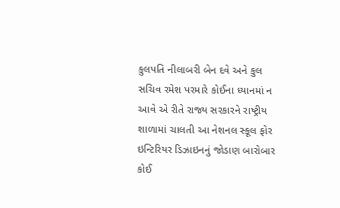કુલપતિ નીલાબરી બેન દવે અને કુલ સચિવ રમેશ પરમારે કોઈના ધ્યાનમાં ન આવે એ રીતે રાજ્ય સરકારને રાષ્ટ્રીય શાળામાં ચાલતી આ નેશનલ સ્કૂલ ફોર ઇન્ટિરિયર ડિઝાઇનનું જોડાણ બારોબાર કોઈ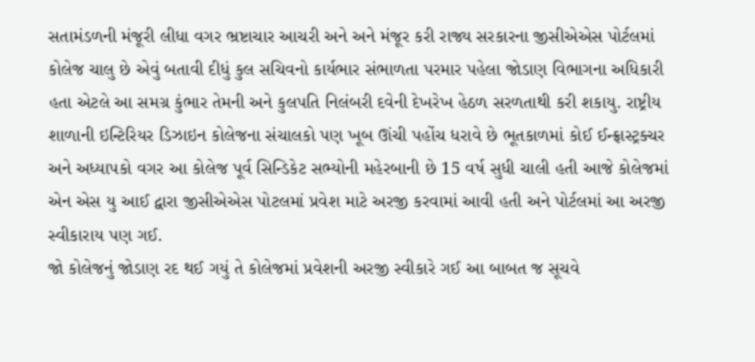સતામંડળની મંજૂરી લીધા વગર ભ્રષ્ટાચાર આચરી અને અને મંજૂર કરી રાજ્ય સરકારના જીસીએએસ પોર્ટલમાં કોલેજ ચાલુ છે એવું બતાવી દીધું કુલ સચિવનો કાર્યભાર સંભાળતા પરમાર પહેલા જોડાણ વિભાગના અધિકારી હતા એટલે આ સમગ્ર કુંભાર તેમની અને કુલપતિ નિલંબરી દવેની દેખરેખ હેઠળ સરળતાથી કરી શકાયુ. રાષ્ટ્રીય શાળાની ઇન્ટિરિયર ડિઝાઇન કોલેજના સંચાલકો પણ ખૂબ ઊંચી પહોંચ ધરાવે છે ભૂતકાળમાં કોઈ ઈન્ફ્રાસ્ટ્રક્ચર અને અધ્યાપકો વગર આ કોલેજ પૂર્વ સિન્ડિકેટ સભ્યોની મહેરબાની છે 15 વર્ષ સુધી ચાલી હતી આજે કોલેજમાં એન એસ યુ આઈ દ્વારા જીસીએએસ પોટલમાં પ્રવેશ માટે અરજી કરવામાં આવી હતી અને પોર્ટલમાં આ અરજી સ્વીકારાય પણ ગઈ.
જો કોલેજનું જોડાણ રદ થઈ ગયું તે કોલેજમાં પ્રવેશની અરજી સ્વીકારે ગઈ આ બાબત જ સૂચવે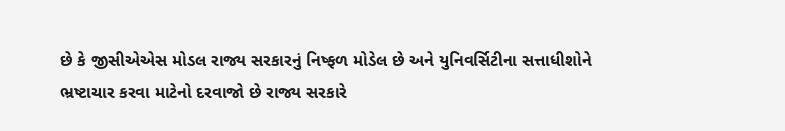છે કે જીસીએએસ મોડલ રાજ્ય સરકારનું નિષ્ફળ મોડેલ છે અને યુનિવર્સિટીના સત્તાધીશોને ભ્રષ્ટાચાર કરવા માટેનો દરવાજો છે રાજ્ય સરકારે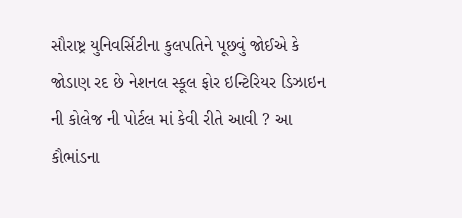સૌરાષ્ટ્ર યુનિવર્સિટીના કુલપતિને પૂછવું જોઈએ કે જોડાણ રદ છે નેશનલ સ્કૂલ ફોર ઇન્ટિરિયર ડિઝાઇન ની કોલેજ ની પોર્ટલ માં કેવી રીતે આવી ? આ કૌભાંડના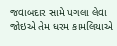જવાબદાર સામે પગલા લેવા જોઇએ તેમ ધરમ કામલિયાએ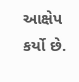આક્ષેપ કર્યો છે.